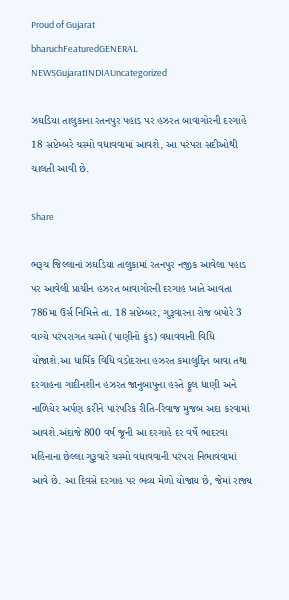Proud of Gujarat
bharuchFeaturedGENERAL NEWSGujaratINDIAUncategorized

ઝઘડિયા તાલુકાના રતનપુર પહાડ પર હઝરત બાવાગોરની દરગાહે 18 સપ્ટેમ્બરે ચસ્મો વધાવવામાં આવશે, આ પરંપરા સદીઓથી ચાલતી આવી છે.

Share

ભરૂચ જિલ્લાનાં ઝઘડિયા તાલુકામાં રતનપુર નજીક આવેલા પહાડ પર આવેલી પ્રાચીન હઝરત બાવાગોરની દરગાહ ખાતે આવતા 786મા ઉર્સ નિમિત્તે તા. 18 સપ્ટેમ્બર, ગુરૂવારના રોજ બપોરે 3 વાગ્યે પરંપરાગત ચસ્મો (પાણીનો કુંડ) વધાવવાની વિધિ યોજાશે.આ ધાર્મિક વિધિ વડોદરાના હઝરત કમાલુદ્દિન બાવા તથા દરગાહના ગાદીનશીન હઝરત જાનુબાપુના હસ્તે ફૂલ ધાણી અને નાળિયેર અર્પણ કરીને પારંપરિક રીતિ-રિવાજ મુજબ અદા કરવામાં આવશે.અંદાજે 800 વર્ષ જૂની આ દરગાહે દર વર્ષે ભાદરવા મહિનાના છેલ્લા ગુરૂવારે ચસ્મો વધાવવાની પરંપરા નિભાવવામાં આવે છે. આ દિવસે દરગાહ પર ભવ્ય મેળો યોજાય છે, જેમાં રાજ્ય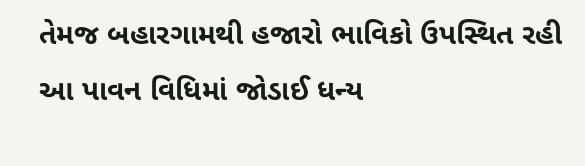તેમજ બહારગામથી હજારો ભાવિકો ઉપસ્થિત રહી આ પાવન વિધિમાં જોડાઈ ધન્ય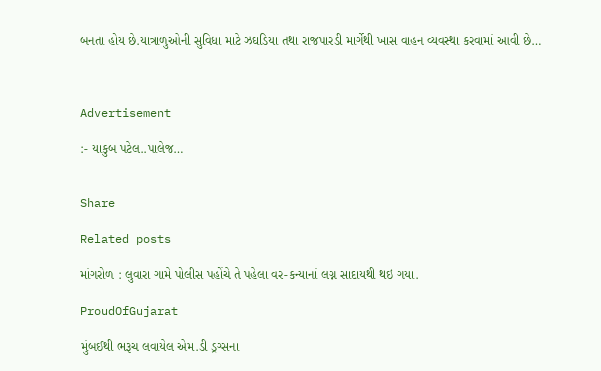બનતા હોય છે.યાત્રાળુઓની સુવિધા માટે ઝઘડિયા તથા રાજપારડી માર્ગેથી ખાસ વાહન વ્યવસ્થા કરવામાં આવી છે…



Advertisement

:- યાકુબ પટેલ..પાલેજ…


Share

Related posts

માંગરોળ : લુવારા ગામે પોલીસ પહોંચે તે પહેલા વર-કન્યાનાં લગ્ન સાદાયથી થઇ ગયા.

ProudOfGujarat

મુંબઈથી ભરૂચ લવાયેલ એમ.ડી ડ્રગ્સના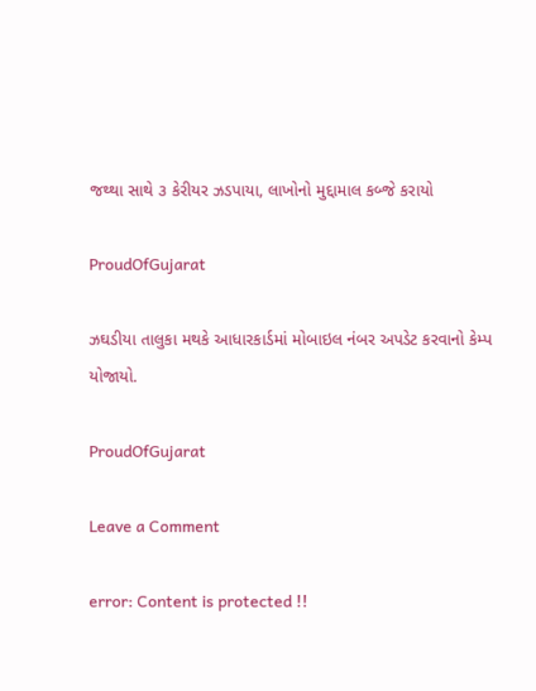જથ્થા સાથે ૩ કેરીયર ઝડપાયા, લાખોનો મુદ્દામાલ કબ્જે કરાયો

ProudOfGujarat

ઝઘડીયા તાલુકા મથકે આધારકાર્ડમાં મોબાઇલ નંબર અપડેટ કરવાનો કેમ્પ યોજાયો.

ProudOfGujarat

Leave a Comment

error: Content is protected !!